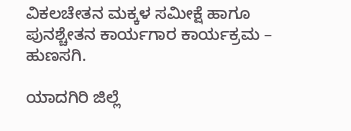ವಿಕಲಚೇತನ ಮಕ್ಕಳ ಸಮೀಕ್ಷೆ ಹಾಗೂ ಪುನಶ್ಚೇತನ ಕಾರ್ಯಗಾರ ಕಾರ್ಯಕ್ರಮ – ಹುಣಸಗಿ.

ಯಾದಗಿರಿ ಜಿಲ್ಲೆ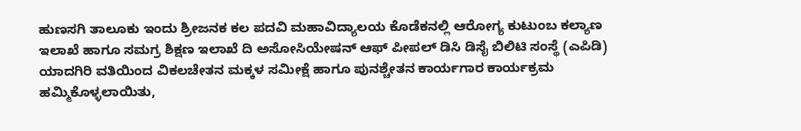ಹುಣಸಗಿ ತಾಲೂಕು ಇಂದು ಶ್ರೀಜನಕ ಕಲ ಪದವಿ ಮಹಾವಿದ್ಯಾಲಯ ಕೊಡೆಕನಲ್ಲಿ ಆರೋಗ್ಯ ಕುಟುಂಬ ಕಲ್ಯಾಣ ಇಲಾಖೆ ಹಾಗೂ ಸಮಗ್ರ ಶಿಕ್ಷಣ ಇಲಾಖೆ ದಿ ಅಸೋಸಿಯೇಷನ್ ಆಫ್ ಪೀಪಲ್ ಡಿಸಿ ಡಿಸೈ ಬಿಲಿಟಿ ಸಂಸ್ಥೆ (ಎಪಿಡಿ) ಯಾದಗಿರಿ ವತಿಯಿಂದ ವಿಕಲಚೇತನ ಮಕ್ಕಳ ಸಮೀಕ್ಷೆ ಹಾಗೂ ಪುನಶ್ಚೇತನ ಕಾರ್ಯಗಾರ ಕಾರ್ಯಕ್ರಮ ಹಮ್ಮಿಕೊಳ್ಳಲಾಯಿತು,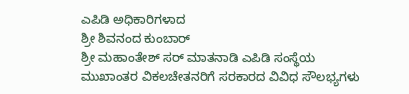ಎಪಿಡಿ ಅಧಿಕಾರಿಗಳಾದ
ಶ್ರೀ ಶಿವನಂದ ಕುಂಬಾರ್
ಶ್ರೀ ಮಹಾಂತೇಶ್ ಸರ್ ಮಾತನಾಡಿ ಎಪಿಡಿ ಸಂಸ್ಥೆಯ ಮುಖಾಂತರ ವಿಕಲಚೇತನರಿಗೆ ಸರಕಾರದ ವಿವಿಧ ಸೌಲಭ್ಯಗಳು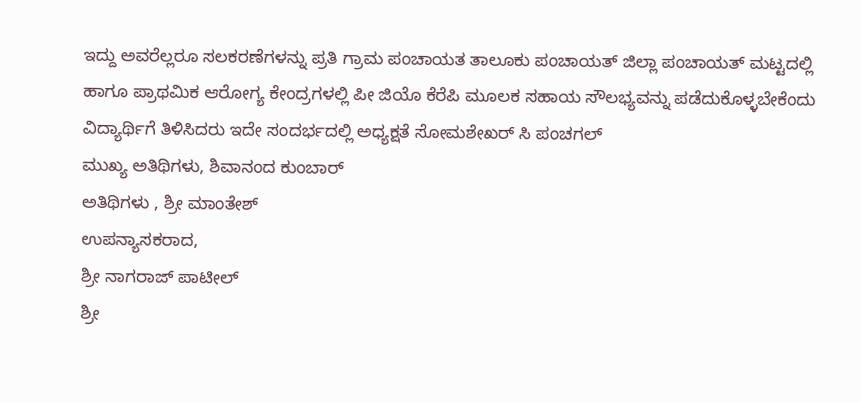ಇದ್ದು ಅವರೆಲ್ಲರೂ ಸಲಕರಣೆಗಳನ್ನು ಪ್ರತಿ ಗ್ರಾಮ ಪಂಚಾಯತ ತಾಲೂಕು ಪಂಚಾಯತ್ ಜಿಲ್ಲಾ ಪಂಚಾಯತ್ ಮಟ್ಟದಲ್ಲಿ ಹಾಗೂ ಪ್ರಾಥಮಿಕ ಆರೋಗ್ಯ ಕೇಂದ್ರಗಳಲ್ಲಿ ಪೀ ಜಿಯೊ ಕೆರೆಪಿ ಮೂಲಕ ಸಹಾಯ ಸೌಲಭ್ಯವನ್ನು ಪಡೆದುಕೊಳ್ಳಬೇಕೆಂದು ವಿದ್ಯಾರ್ಥಿಗೆ ತಿಳಿಸಿದರು ಇದೇ ಸಂದರ್ಭದಲ್ಲಿ ಅಧ್ಯಕ್ಷತೆ ಸೋಮಶೇಖರ್ ಸಿ ಪಂಚಗಲ್
ಮುಖ್ಯ ಅತಿಥಿಗಳು, ಶಿವಾನಂದ ಕುಂಬಾರ್
ಅತಿಥಿಗಳು , ಶ್ರೀ ಮಾಂತೇಶ್
ಉಪನ್ಯಾಸಕರಾದ,
ಶ್ರೀ ನಾಗರಾಜ್ ಪಾಟೀಲ್
ಶ್ರೀ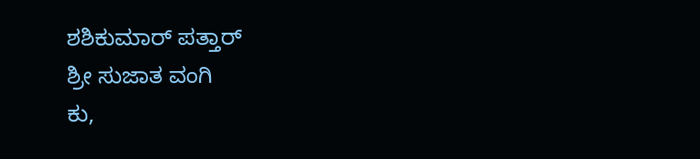ಶಶಿಕುಮಾರ್ ಪತ್ತಾರ್
ಶ್ರೀ ಸುಜಾತ ವಂಗಿ
ಕು,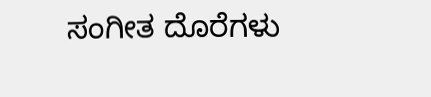ಸಂಗೀತ ದೊರೆಗಳು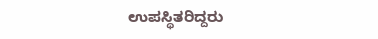ಉಪಸ್ಥಿತರಿದ್ದರು